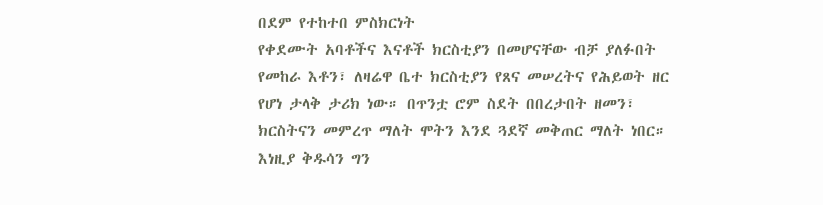በደም የተከተበ ምስክርነት
የቀደሙት አባቶችና እናቶች ክርስቲያን በመሆናቸው ብቻ ያለፉበት የመከራ እቶን፣ ለዛሬዋ ቤተ ክርስቲያን የጸና መሠረትና የሕይወት ዘር የሆነ ታላቅ ታሪክ ነው። በጥንቷ ሮም ስደት በበረታበት ዘመን፣ ክርስትናን መምረጥ ማለት ሞትን እንደ ጓደኛ መቅጠር ማለት ነበር። እነዚያ ቅዱሳን ግን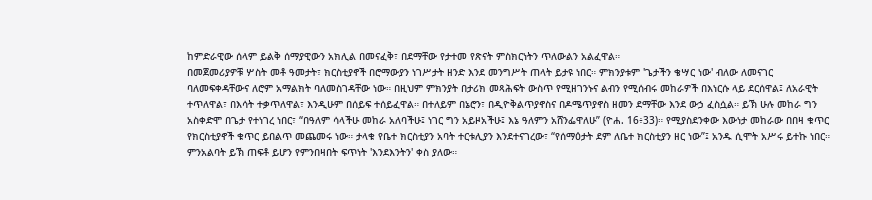ከምድራዊው ሰላም ይልቅ ሰማያዊውን አክሊል በመናፈቅ፣ በደማቸው የታተመ የጽናት ምስክርነትን ጥለውልን አልፈዋል።
በመጀመሪያዎቹ ሦስት መቶ ዓመታት፣ ክርስቲያኖች በሮማውያን ነገሥታት ዘንድ እንደ መንግሥት ጠላት ይታዩ ነበር። ምክንያቱም 'ጌታችን ቄሣር ነው' ብለው ለመናገር ባለመፍቀዳቸውና ለሮም አማልክት ባለመስገዳቸው ነው። በዚህም ምክንያት በታሪክ መጻሕፍት ውስጥ የሚዘገንኑና ልብን የሚሰብሩ መከራዎች በእነርሱ ላይ ደርሰዋል፤ ለአራዊት ተጥለዋል፣ በእሳት ተቃጥለዋል፣ እንዲሁም በሰይፍ ተሰይፈዋል። በተለይም በኔሮን፣ በዲዮቅልጥያኖስና በዶሜጥያኖስ ዘመን ደማቸው እንደ ውኃ ፈስሷል። ይኽ ሁሉ መከራ ግን አስቀድሞ በጌታ የተነገረ ነበር፣ “በዓለም ሳላችሁ መከራ አለባችሁ፤ ነገር ግን አይዞአችሁ፤ እኔ ዓለምን አሸንፌዋለሁ” (ዮሐ. 16፥33)። የሚያስደንቀው እውነታ መከራው በበዛ ቁጥር የክርስቲያኖች ቁጥር ይበልጥ መጨመሩ ነው። ታላቁ የቤተ ክርስቲያን አባት ተርቱሊያን እንደተናገረው፣ “የሰማዕታት ደም ለቤተ ክርስቲያን ዘር ነው”፤ አንዱ ሲሞት አሥሩ ይተኩ ነበር። ምንአልባት ይኽ ጠፍቶ ይሆን የምንበዛበት ፍጥነት 'እንደእንትን' ቀስ ያለው።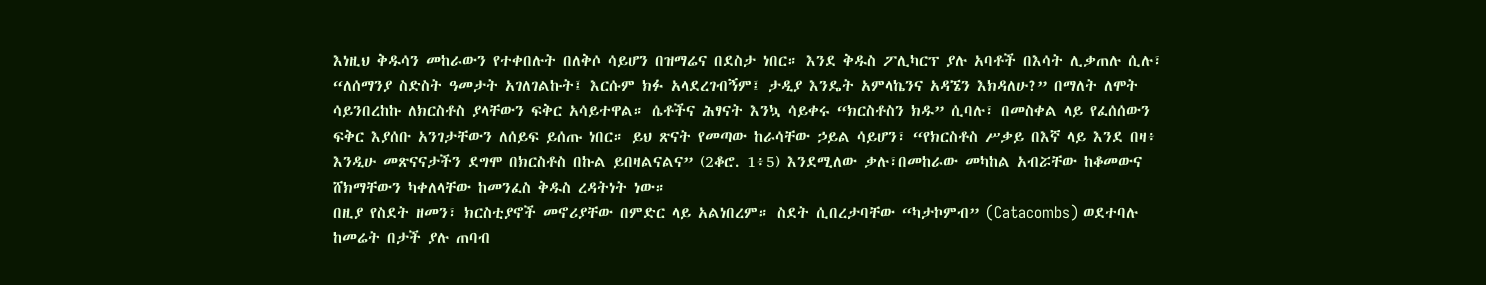እነዚህ ቅዱሳን መከራውን የተቀበሉት በለቅሶ ሳይሆን በዝማሬና በደስታ ነበር። እንደ ቅዱስ ፖሊካርፕ ያሉ አባቶች በእሳት ሊቃጠሉ ሲሉ፣ “ለሰማንያ ስድስት ዓመታት አገለገልኩት፤ እርሱም ክፉ አላደረገብኝም፤ ታዲያ እንዴት አምላኬንና አዳኜን እክዳለሁ?” በማለት ለሞት ሳይንበረከኩ ለክርስቶስ ያላቸውን ፍቅር አሳይተዋል። ሴቶችና ሕፃናት እንኳ ሳይቀሩ “ክርስቶስን ክዱ” ሲባሉ፣ በመስቀል ላይ የፈሰሰውን ፍቅር እያሰቡ አንገታቸውን ለሰይፍ ይሰጡ ነበር። ይህ ጽናት የመጣው ከራሳቸው ኃይል ሳይሆን፣ “የክርስቶስ ሥቃይ በእኛ ላይ እንደ በዛ፥ እንዲሁ መጽናናታችን ደግሞ በክርስቶስ በኩል ይበዛልናልና” (2ቆሮ. 1፥5) እንደሚለው ቃሉ፣በመከራው መካከል አብሯቸው ከቆመውና ሸክማቸውን ካቀለላቸው ከመንፈስ ቅዱስ ረዳትነት ነው።
በዚያ የስደት ዘመን፣ ክርስቲያኖች መኖሪያቸው በምድር ላይ አልነበረም። ስደት ሲበረታባቸው “ካታኮምብ” (Catacombs) ወደተባሉ ከመሬት በታች ያሉ ጠባብ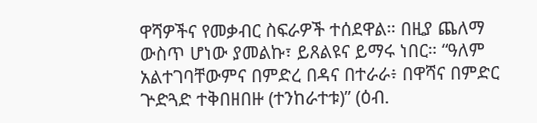ዋሻዎችና የመቃብር ስፍራዎች ተሰደዋል። በዚያ ጨለማ ውስጥ ሆነው ያመልኩ፣ ይጸልዩና ይማሩ ነበር። “ዓለም አልተገባቸውምና በምድረ በዳና በተራራ፥ በዋሻና በምድር ጕድጓድ ተቅበዘበዙ (ተንከራተቱ)” (ዕብ.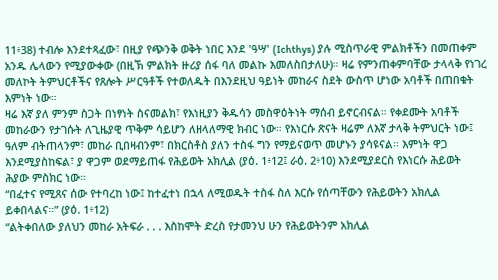11፥38) ተብሎ እንደተጻፈው፣ በዚያ የጭንቅ ወቅት ነበር እንደ 'ዓሣ' (Ichthys) ያሉ ሚስጥራዊ ምልክቶችን በመጠቀም አንዱ ሌላውን የሚያውቀው (በዚኽ ምልክት ዙሪያ ሰፋ ባለ መልኩ እመለስበታለሁ)። ዛሬ የምንጠቀምባቸው ታላላቅ የነገረ መለኮት ትምህርቶችና የጸሎት ሥርዓቶች የተወለዱት በእንደዚህ ዓይነት መከራና ስደት ውስጥ ሆነው አባቶች በጠበቁት እምነት ነው።
ዛሬ እኛ ያለ ምንም ስጋት በነፃነት ስናመልክ፣ የእነዚያን ቅዱሳን መስዋዕትነት ማሰብ ይኖርብናል። የቀደሙት አባቶች መከራውን የታገሱት ለጊዜያዊ ጥቅም ሳይሆን ለዘላለማዊ ክብር ነው። የእነርሱ ጽናት ዛሬም ለእኛ ታላቅ ትምህርት ነው፤ ዓለም ብትጠላንም፣ መከራ ቢበዛብንም፣ በክርስቶስ ያለን ተስፋ ግን የማይናወጥ መሆኑን ያሳዩናል። እምነት ዋጋ እንደሚያስከፍል፣ ያ ዋጋም ወደማይጠፋ የሕይወት አክሊል (ያዕ. 1፥12፤ ራዕ. 2፥10) እንደሚያደርስ የእነርሱ ሕይወት ሕያው ምስክር ነው።
“በፈተና የሚጸና ሰው የተባረከ ነው፤ ከተፈተነ በኋላ ለሚወዱት ተስፋ ስለ እርሱ የሰጣቸውን የሕይወትን አክሊል ይቀበላልና።” (ያዕ. 1፥12)
“ልትቀበለው ያለህን መከራ አትፍራ . . . እስከሞት ድረስ የታመንህ ሁን የሕይወትንም አክሊል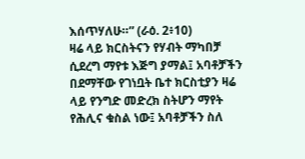እሰጥሃለሁ።” (ራዕ. 2፥10)
ዛሬ ላይ ክርስትናን የሃብት ማካበቻ ሲደረግ ማየቱ እጅግ ያማል፤ አባቶቻችን በደማቸው የገነቧት ቤተ ክርስቲያን ዛሬ ላይ የንግድ መድረክ ስትሆን ማየት የሕሊና ቁስል ነው፤ አባቶቻችን ስለ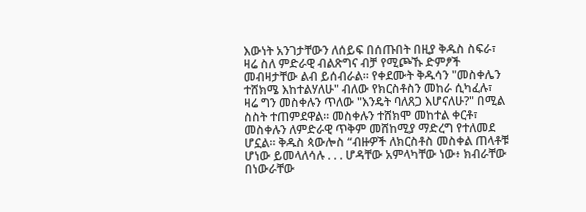እውነት አንገታቸውን ለሰይፍ በሰጡበት በዚያ ቅዱስ ስፍራ፣ ዛሬ ስለ ምድራዊ ብልጽግና ብቻ የሚጮኹ ድምፆች መብዛታቸው ልብ ይሰብራል። የቀደሙት ቅዱሳን "መስቀሌን ተሸክሜ እከተልሃለሁ" ብለው የክርስቶስን መከራ ሲካፈሉ፣ ዛሬ ግን መስቀሉን ጥለው "እንዴት ባለጸጋ እሆናለሁ?" በሚል ስስት ተጠምደዋል። መስቀሉን ተሸክሞ መከተል ቀርቶ፣ መስቀሉን ለምድራዊ ጥቅም መሸከሚያ ማድረግ የተለመደ ሆኗል። ቅዱስ ጳውሎስ “ብዙዎች ለክርስቶስ መስቀል ጠላቶቹ ሆነው ይመላለሳሉ . . . ሆዳቸው አምላካቸው ነው፥ ክብራቸው በነውራቸው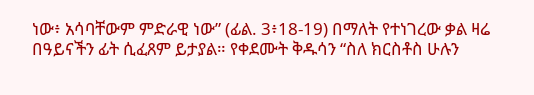ነው፥ አሳባቸውም ምድራዊ ነው” (ፊል. 3፥18-19) በማለት የተነገረው ቃል ዛሬ በዓይናችን ፊት ሲፈጸም ይታያል። የቀደሙት ቅዱሳን “ስለ ክርስቶስ ሁሉን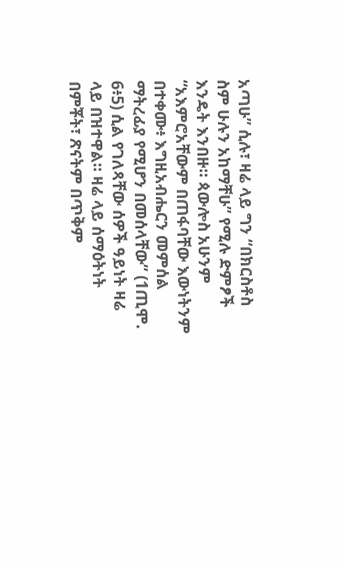አጣሁ” ሲሉ፣ ዛሬ ላይ ግን “በክርስቶስ ስም ሁሉን አከማቸሁ” የሚሉ ድምፆች እንዴት እንበዙ። ጳውሎስ አሁንም “አእምሮአቸውም በጠፋባቸው እውነትንም በተቀሙ፥ እግዚአብሔርን መምሰል ማትረፊያ የሚሆን በመሰላቸው” (1ጢሞ. 6፥5) ሲል የገለጻቸው ሰዎች ዓይነት ዛሬ ላይ በዝተዋል። ዛሬ ላይ ሰማዕትነት በምቾት፣ ጽናትም በጥቅም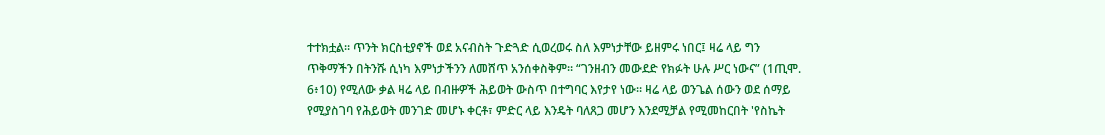ተተክቷል። ጥንት ክርስቲያኖች ወደ አናብስት ጉድጓድ ሲወረወሩ ስለ እምነታቸው ይዘምሩ ነበር፤ ዛሬ ላይ ግን ጥቅማችን በትንሹ ሲነካ እምነታችንን ለመሸጥ አንሰቀስቅም። “ገንዘብን መውደድ የክፉት ሁሉ ሥር ነውና” (1ጢሞ. 6፥10) የሚለው ቃል ዛሬ ላይ በብዙዎች ሕይወት ውስጥ በተግባር እየታየ ነው። ዛሬ ላይ ወንጌል ሰውን ወደ ሰማይ የሚያስገባ የሕይወት መንገድ መሆኑ ቀርቶ፣ ምድር ላይ እንዴት ባለጸጋ መሆን እንደሚቻል የሚመከርበት 'የስኬት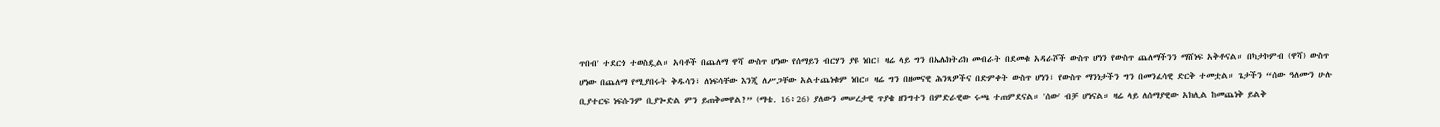ጥበብ' ተደርጎ ተወስዷል። አባቶች በጨለማ ዋሻ ውስጥ ሆነው የሰማይን ብርሃን ያዩ ነበር፤ ዛሬ ላይ ግን በኤሌክትሪክ መብራት በደመቁ አዳራሾች ውስጥ ሆነን የውስጥ ጨለማችንን ማሸነፍ አቅቶናል። በካታኮምብ (ዋሻ) ውስጥ ሆነው በጨለማ የሚያበሩት ቅዱሳን፣ ለነፍሳቸው እንጂ ለሥጋቸው አልተጨነቁም ነበር። ዛሬ ግን በዘመናዊ ሕንጻዎችና በድምቀት ውስጥ ሆነን፣ የውስጥ ማንነታችን ግን በመንፈሳዊ ድርቅ ተመቷል። ጌታችን “ሰው ዓለሙን ሁሉ ቢያተርፍ ነፍሱንም ቢያጐድል ምን ይጠቅመዋል?” (ማቴ. 16፥26) ያለውን መሠረታዊ ጥያቄ ዘንግተን በምድራዊው ሩጫ ተጠምደናል። 'ሰው' ብቻ ሆነናል። ዛሬ ላይ ለሰማያዊው አክሊል ከመጨነቅ ይልቅ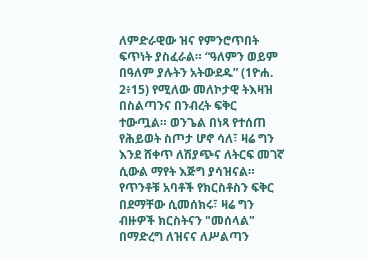ለምድራዊው ዝና የምንሮጥበት ፍጥነት ያስፈራል። “ዓለምን ወይም በዓለም ያሉትን አትውደዱ” (1ዮሐ. 2፥15) የሚለው መለኮታዊ ትእዛዝ በስልጣንና በንብረት ፍቅር ተውጧል። ወንጌል በነጻ የተሰጠ የሕይወት ስጦታ ሆኖ ሳለ፣ ዛሬ ግን እንደ ሸቀጥ ለሽያጭና ለትርፍ መገኛ ሲውል ማየት እጅግ ያሳዝናል። የጥንቶቹ አባቶች የክርስቶስን ፍቅር በደማቸው ሲመሰክሩ፣ ዛሬ ግን ብዙዎች ክርስትናን "መሰላል" በማድረግ ለዝናና ለሥልጣን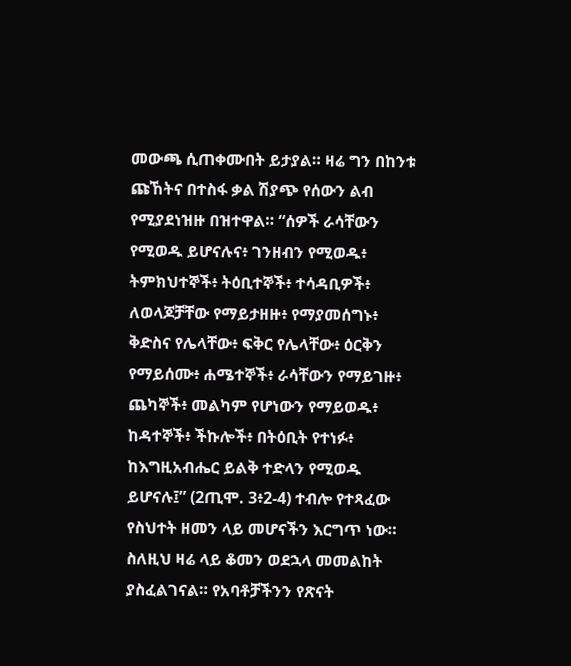መውጫ ሲጠቀሙበት ይታያል። ዛሬ ግን በከንቱ ጩኸትና በተስፋ ቃል ሽያጭ የሰውን ልብ የሚያደነዝዙ በዝተዋል። “ሰዎች ራሳቸውን የሚወዱ ይሆናሉና፥ ገንዘብን የሚወዱ፥ ትምክህተኞች፥ ትዕቢተኞች፥ ተሳዳቢዎች፥ ለወላጆቻቸው የማይታዘዙ፥ የማያመሰግኑ፥ ቅድስና የሌላቸው፥ ፍቅር የሌላቸው፥ ዕርቅን የማይሰሙ፥ ሐሜተኞች፥ ራሳቸውን የማይገዙ፥ ጨካኞች፥ መልካም የሆነውን የማይወዱ፥ ከዳተኞች፥ ችኩሎች፥ በትዕቢት የተነፉ፥ ከእግዚአብሔር ይልቅ ተድላን የሚወዱ ይሆናሉ፤” (2ጢሞ. 3፥2-4) ተብሎ የተጻፈው የስህተት ዘመን ላይ መሆናችን እርግጥ ነው።
ስለዚህ ዛሬ ላይ ቆመን ወደኋላ መመልከት ያስፈልገናል። የአባቶቻችንን የጽናት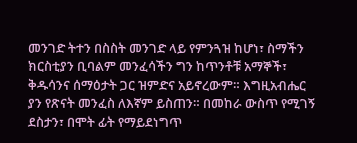መንገድ ትተን በስስት መንገድ ላይ የምንጓዝ ከሆነ፣ ስማችን ክርስቲያን ቢባልም መንፈሳችን ግን ከጥንቶቹ አማኞች፣ ቅዱሳንና ሰማዕታት ጋር ዝምድና አይኖረውም። እግዚአብሔር ያን የጽናት መንፈስ ለእኛም ይስጠን። በመከራ ውስጥ የሚገኝ ደስታን፣ በሞት ፊት የማይደነግጥ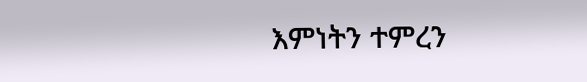እምነትን ተምረን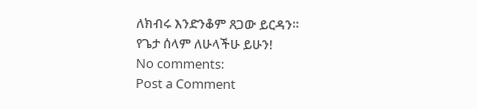ለክብሩ እንድንቆም ጸጋው ይርዳን።
የጌታ ሰላም ለሁላችሁ ይሁን!
No comments:
Post a Comment